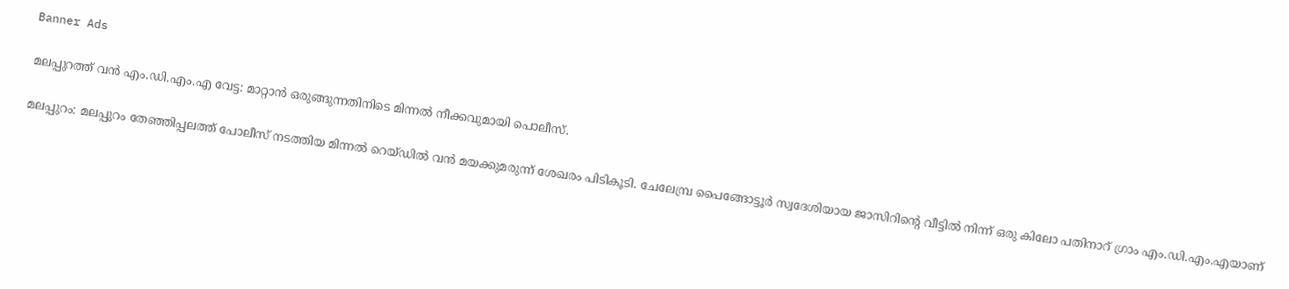Banner Ads

മലപ്പുറത്ത് വൻ എം.ഡി.എം.എ വേട്ട: മാറ്റാൻ ഒരുങ്ങുന്നതിനിടെ മിന്നൽ നീക്കവുമായി പൊലീസ്.

മലപ്പുറം: മലപ്പുറം തേഞ്ഞിപ്പലത്ത് പോലീസ് നടത്തിയ മിന്നൽ റെയ്ഡിൽ വൻ മയക്കുമരുന്ന് ശേഖരം പിടികൂടി. ചേലേമ്പ്ര പൈങ്ങോട്ടൂർ സ്വദേശിയായ ജാസിറിന്റെ വീട്ടിൽ നിന്ന് ഒരു കിലോ പതിനാറ് ഗ്രാം എം.ഡി.എം.എയാണ്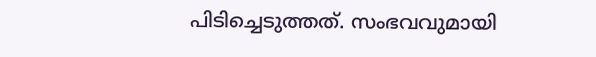പിടിച്ചെടുത്തത്. സംഭവവുമായി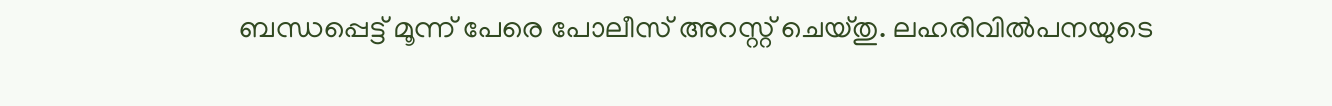ബന്ധപ്പെട്ട് മൂന്ന് പേരെ പോലീസ് അറസ്റ്റ് ചെയ്തു. ലഹരിവിൽപനയുടെ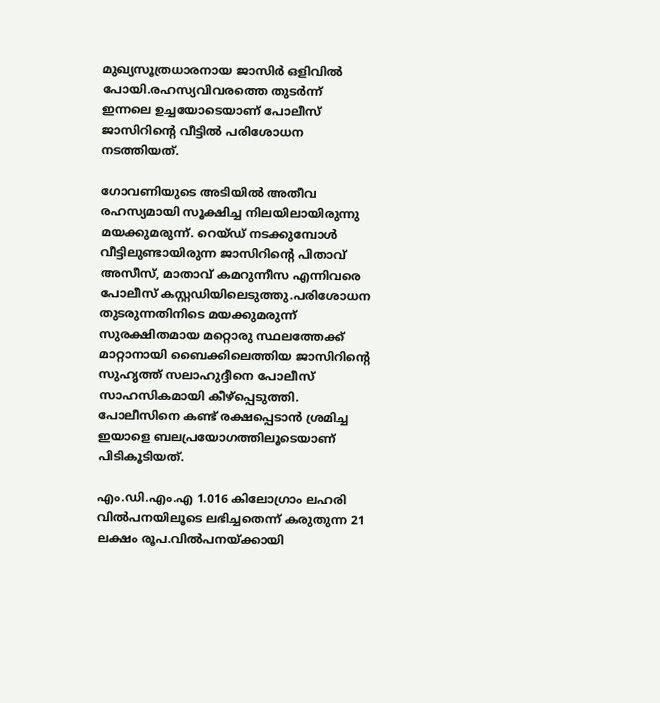മുഖ്യസൂത്രധാരനായ ജാസിർ ഒളിവിൽ പോയി.രഹസ്യവിവരത്തെ തുടർന്ന് ഇന്നലെ ഉച്ചയോടെയാണ് പോലീസ് ജാസിറിന്റെ വീട്ടിൽ പരിശോധന നടത്തിയത്.

ഗോവണിയുടെ അടിയിൽ അതീവ രഹസ്യമായി സൂക്ഷിച്ച നിലയിലായിരുന്നു മയക്കുമരുന്ന്. റെയ്ഡ് നടക്കുമ്പോൾ വീട്ടിലുണ്ടായിരുന്ന ജാസിറിന്റെ പിതാവ് അസീസ്, മാതാവ് കമറുന്നീസ എന്നിവരെ പോലീസ് കസ്റ്റഡിയിലെടുത്തു.പരിശോധന തുടരുന്നതിനിടെ മയക്കുമരുന്ന് സുരക്ഷിതമായ മറ്റൊരു സ്ഥലത്തേക്ക് മാറ്റാനായി ബൈക്കിലെത്തിയ ജാസിറിന്റെ സുഹൃത്ത് സലാഹുദ്ദീനെ പോലീസ് സാഹസികമായി കീഴ്പ്പെടുത്തി. പോലീസിനെ കണ്ട് രക്ഷപ്പെടാൻ ശ്രമിച്ച ഇയാളെ ബലപ്രയോഗത്തിലൂടെയാണ് പിടികൂടിയത്.

എം.ഡി.എം.എ 1.016 കിലോഗ്രാം ലഹരി വിൽപനയിലൂടെ ലഭിച്ചതെന്ന് കരുതുന്ന 21 ലക്ഷം രൂപ.വിൽപനയ്ക്കായി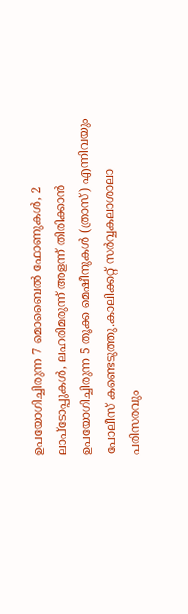ഉപയോഗിച്ചിരുന്ന 7 മൊബൈൽ ഫോണുകൾ, 2 ലാപ്ടോപ്പുകൾ, ലഹരിമരുന്ന് അളന്ന് തിരിക്കാൻ ഉപയോഗിച്ചിരുന്ന 5 തൂക്ക മെഷീനുകൾ (ത്രാസ്) എന്നിവയും പോലീസ് കണ്ടെടുത്തു.കാലിക്കറ്റ് സർവ്വകലാശാലാ പരിസരവും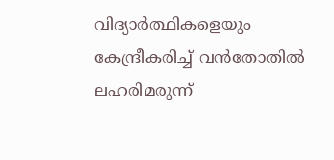വിദ്യാർത്ഥികളെയും കേന്ദ്രീകരിച്ച് വൻതോതിൽ ലഹരിമരുന്ന്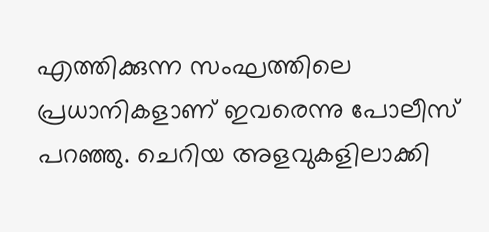എത്തിക്കുന്ന സംഘത്തിലെ പ്രധാനികളാണ് ഇവരെന്നു പോലീസ് പറഞ്ഞു. ചെറിയ അളവുകളിലാക്കി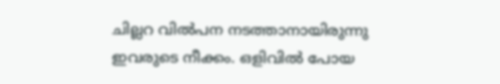ചില്ലറ വിൽപന നടത്താനായിരുന്നു ഇവരുടെ നീക്കം. ഒളിവിൽ പോയ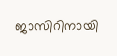ജാസിറിനായി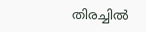തിരച്ചിൽ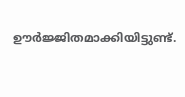ഊർജ്ജിതമാക്കിയിട്ടുണ്ട്.